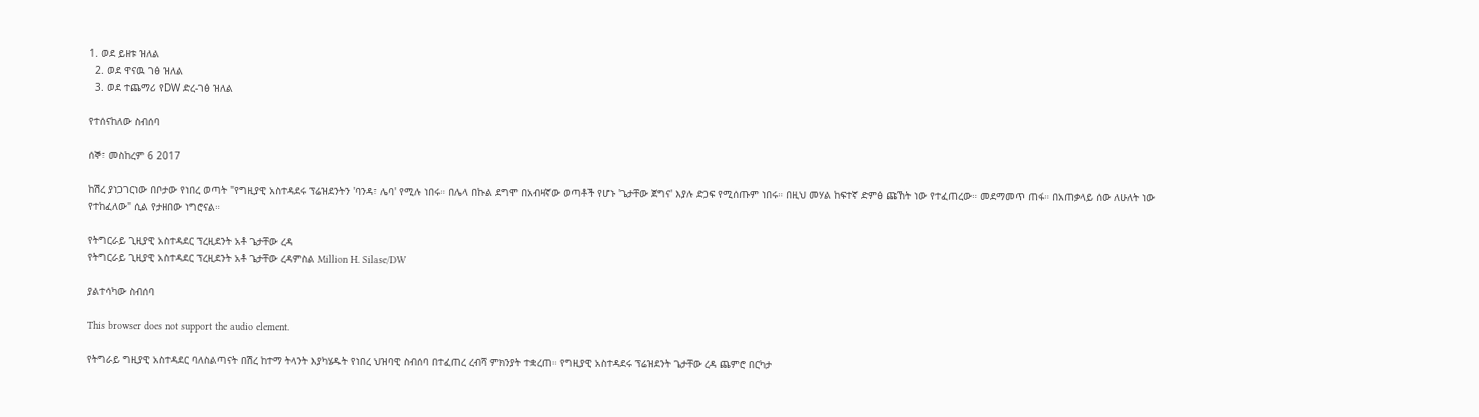1. ወደ ይዘቱ ዝለል
  2. ወደ ዋናዉ ገፅ ዝለል
  3. ወደ ተጨማሪ የDW ድረ-ገፅ ዝለል

የተሰናከለው ስብሰባ

ሰኞ፣ መስከረም 6 2017

ከሽረ ያነጋገርነው በቦታው የነበረ ወጣት "የግዚያዊ አስተዳደሩ ፕሬዝደንትን 'ባንዳ፣ ሌባ' የሚሉ ነበሩ። በሌላ በኩል ደግሞ በአብዛኛው ወጣቶች የሆኑ 'ጌታቸው ጀግና' እያሉ ድጋፍ የሚሰጡም ነበሩ። በዚህ መሃል ከፍተኛ ድምፅ ጩኸት ነው የተፈጠረው። መደማመጥ ጠፋ። በአጠቃላይ ሰው ለሁለት ነው የተከፈለው" ሲል የታዘበው ነግሮናል።

የትግርራይ ጊዚያዊ አስተዳደር ፕረዚደንት አቶ ጌታቸው ረዳ
የትግርራይ ጊዚያዊ አስተዳደር ፕረዚደንት አቶ ጌታቸው ረዳምስል Million H. Silase/DW

ያልተሳካው ስብሰባ

This browser does not support the audio element.

የትግራይ ግዚያዊ አስተዳደር ባለስልጣናት በሽረ ከተማ ትላንት እያካሄዱት የነበረ ህዝባዊ ስብሰባ በተፈጠረ ረብሻ ምክንያት ተቋረጠ። የግዚያዊ አስተዳደሩ ፕሬዝደንት ጌታቸው ረዳ ጨምሮ በርካታ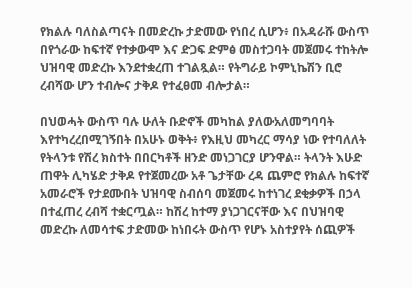የክልሉ ባለስልጣናት በመድረኩ ታድመው የነበረ ሲሆን፥ በአዳራሹ ውስጥ በየጎራው ከፍተኛ የተቃውሞ እና ድጋፍ ድምፅ መስተጋባት መጀመሩ ተከትሎ ህዝባዊ መድረኩ እንደተቋረጠ ተገልጿል። የትግራይ ኮምኒኬሽን ቢሮ ረብሻው ሆን ተብሎና ታቅዶ የተፈፀመ ብሎታል።

በህወሓት ውስጥ ባሉ ሁለት ቡድኖች መካከል ያለውአለመግባባት እየተካረረበሚገኝበት በአሁኑ ወቅት፥ የእዚህ መካረር ማሳያ ነው የተባለለት የትላንቱ የሽረ ክስተት በበርካቶች ዘንድ መነጋገርያ ሆንዋል። ትላንት እሁድ ጠዋት ሊካሄድ ታቅዶ የተጀመረው አቶ ጌታቸው ረዳ ጨምሮ የክልሉ ከፍተኛ አመራሮች የታደሙበት ህዝባዊ ስብሰባ መጀመሩ ከተነገረ ደቂቃዎች በኃላ በተፈጠረ ረብሻ ተቋርጧል። ከሽረ ከተማ ያነጋገርናቸው እና በህዝባዊ መድረኩ ለመሳተፍ ታድመው ከነበሩት ውስጥ የሆኑ አስተያየት ሰጪዎች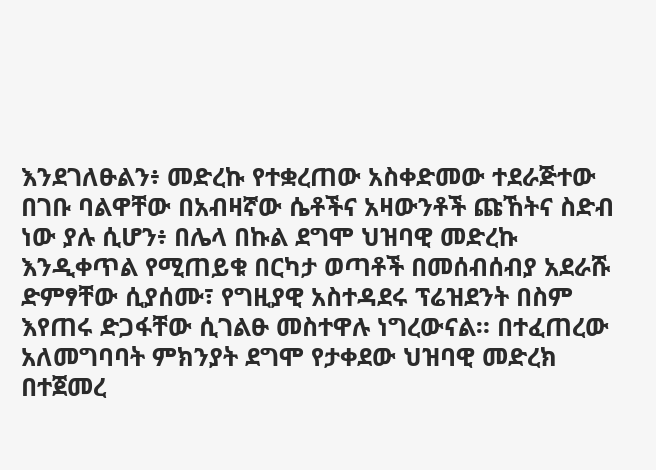እንደገለፁልን፥ መድረኩ የተቋረጠው አስቀድመው ተደራጅተው በገቡ ባልዋቸው በአብዛኛው ሴቶችና አዛውንቶች ጩኸትና ስድብ ነው ያሉ ሲሆን፥ በሌላ በኩል ደግሞ ህዝባዊ መድረኩ እንዲቀጥል የሚጠይቁ በርካታ ወጣቶች በመሰብሰብያ አደራሹ ድምፃቸው ሲያሰሙ፣ የግዚያዊ አስተዳደሩ ፕሬዝደንት በስም እየጠሩ ድጋፋቸው ሲገልፁ መስተዋሉ ነግረውናል። በተፈጠረው አለመግባባት ምክንያት ደግሞ የታቀደው ህዝባዊ መድረክ በተጀመረ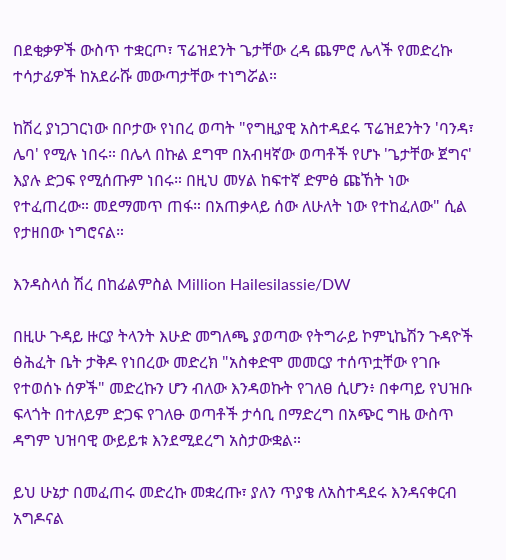በደቂቃዎች ውስጥ ተቋርጦ፣ ፕሬዝደንት ጌታቸው ረዳ ጨምሮ ሌላች የመድረኩ ተሳታፊዎች ከአደራሹ መውጣታቸው ተነግሯል።

ከሽረ ያነጋገርነው በቦታው የነበረ ወጣት "የግዚያዊ አስተዳደሩ ፕሬዝደንትን 'ባንዳ፣ ሌባ' የሚሉ ነበሩ። በሌላ በኩል ደግሞ በአብዛኛው ወጣቶች የሆኑ 'ጌታቸው ጀግና' እያሉ ድጋፍ የሚሰጡም ነበሩ። በዚህ መሃል ከፍተኛ ድምፅ ጩኸት ነው የተፈጠረው። መደማመጥ ጠፋ። በአጠቃላይ ሰው ለሁለት ነው የተከፈለው" ሲል የታዘበው ነግሮናል።

እንዳስላሰ ሽረ በከፊልምስል Million Hailesilassie/DW

በዚሁ ጉዳይ ዙርያ ትላንት እሁድ መግለጫ ያወጣው የትግራይ ኮምኒኬሽን ጉዳዮች ፅሕፈት ቤት ታቅዶ የነበረው መድረክ "አስቀድሞ መመርያ ተሰጥቷቸው የገቡ የተወሰኑ ሰዎች" መድረኩን ሆን ብለው እንዳወኩት የገለፀ ሲሆን፥ በቀጣይ የህዝቡ ፍላጎት በተለይም ድጋፍ የገለፁ ወጣቶች ታሳቢ በማድረግ በአጭር ግዜ ውስጥ ዳግም ህዝባዊ ውይይቱ እንደሚደረግ አስታውቋል።

ይህ ሁኔታ በመፈጠሩ መድረኩ መቋረጡ፣ ያለን ጥያቄ ለአስተዳደሩ እንዳናቀርብ አግዶናል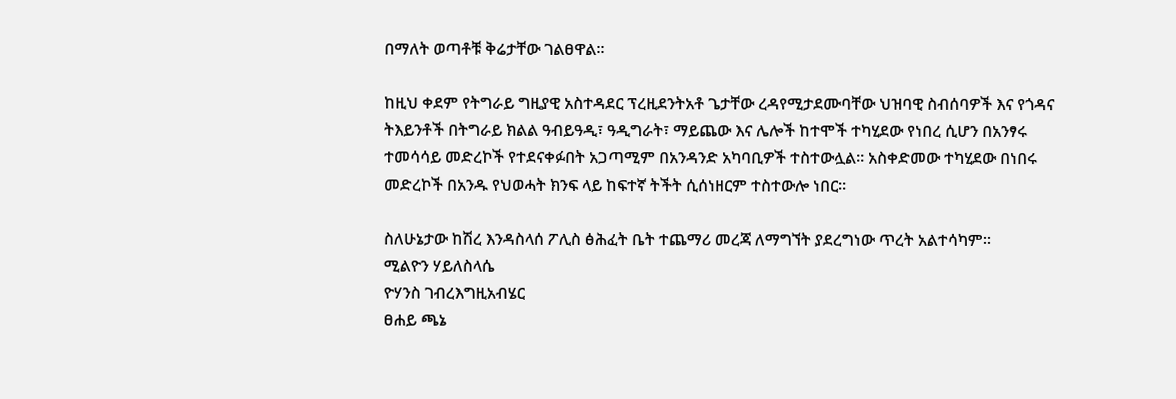በማለት ወጣቶቹ ቅሬታቸው ገልፀዋል።

ከዚህ ቀደም የትግራይ ግዚያዊ አስተዳደር ፕረዚደንትአቶ ጌታቸው ረዳየሚታደሙባቸው ህዝባዊ ስብሰባዎች እና የጎዳና ትእይንቶች በትግራይ ክልል ዓብይዓዲ፣ ዓዲግራት፣ ማይጨው እና ሌሎች ከተሞች ተካሂደው የነበረ ሲሆን በአንፃሩ ተመሳሳይ መድረኮች የተደናቀፉበት አጋጣሚም በአንዳንድ አካባቢዎች ተስተውሏል። አስቀድመው ተካሂደው በነበሩ መድረኮች በአንዱ የህወሓት ክንፍ ላይ ከፍተኛ ትችት ሲሰነዘርም ተስተውሎ ነበር።

ስለሁኔታው ከሽረ እንዳስላሰ ፖሊስ ፅሕፈት ቤት ተጨማሪ መረጃ ለማግኘት ያደረግነው ጥረት አልተሳካም።
ሚልዮን ሃይለስላሴ
ዮሃንስ ገብረእግዚአብሄር
ፀሐይ ጫኔ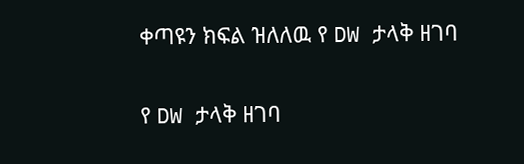ቀጣዩን ክፍል ዝለለዉ የ DW ታላቅ ዘገባ

የ DW ታላቅ ዘገባ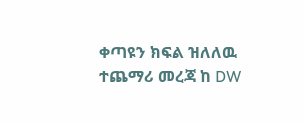ቀጣዩን ክፍል ዝለለዉ ተጨማሪ መረጃ ከ DW